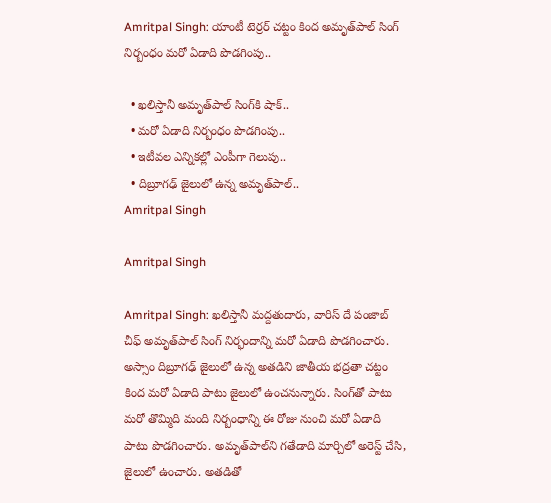Amritpal Singh: యాంటీ టెర్రర్ చట్టం కింద అమృత్‌పాల్ సింగ్ నిర్బంధం మరో ఏడాది పొడగింపు..

  • ఖలిస్తానీ అమృ‌త్‌పాల్ సింగ్‌కి షాక్..
  • మరో ఏడాది నిర్బంధం పొడగింపు..
  • ఇటీవల ఎన్నికల్లో ఎంపీగా గెలుపు..
  • దిబ్రూగఢ్ జైలులో ఉన్న అమృత్‌పాల్..
Amritpal Singh

Amritpal Singh

Amritpal Singh: ఖలిస్తానీ మద్దతుదారు, వారిస్ దే పంజాబ్ చీఫ్ అమృత్‌పాల్ సింగ్ నిర్భందాన్ని మరో ఏడాది పొడగించారు. అస్సాం దిబ్రూగఢ్ జైలులో ఉన్న అతడిని జాతీయ భద్రతా చట్టం కింద మరో ఏడాది పాటు జైలులో ఉంచనున్నారు. సింగ్‌తో పాటు మరో తొమ్మిది మంది నిర్బంధాన్ని ఈ రోజు నుంచి మరో ఏడాది పాటు పొడగించారు. అమృత్‌పాల్‌ని గతేడాది మార్చిలో అరెస్ట్ చేసి, జైలులో ఉంచారు. అతడితో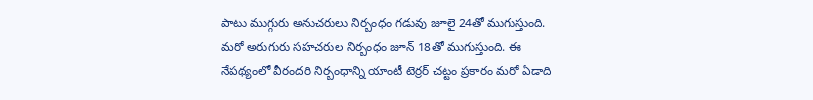పాటు ముగ్గురు అనుచరులు నిర్బంధం గడువు జూలై 24తో ముగుస్తుంది. మరో అరుగురు సహచరుల నిర్బంధం జూన్ 18తో ముగుస్తుంది. ఈ నేపథ్యంలో వీరందరి నిర్బంధాన్ని యాంటీ టెర్రర్ చట్టం ప్రకారం మరో ఏడాది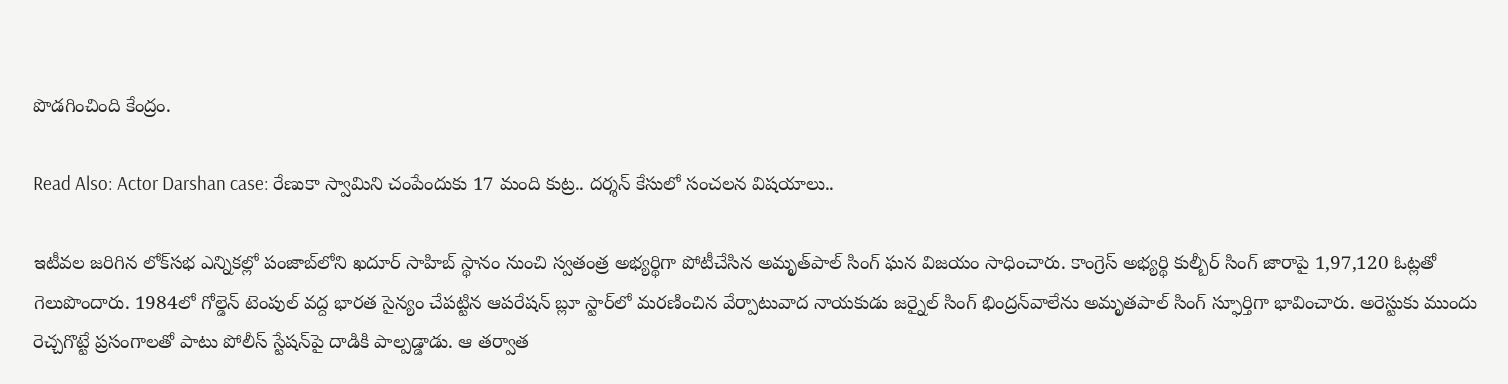పొడగించింది కేంద్రం.

Read Also: Actor Darshan case: రేణుకా స్వామిని చంపేందుకు 17 మంది కుట్ర.. దర్శన్ కేసులో సంచలన విషయాలు..

ఇటీవల జరిగిన లోక్‌సభ ఎన్నికల్లో పంజాబ్‌లోని ఖదూర్ సాహిబ్ స్థానం నుంచి స్వతంత్ర అభ్యర్థిగా పోటీచేసిన అమృత్‌పాల్ సింగ్ ఘన విజయం సాధించారు. కాంగ్రెస్ అభ్యర్థి కుల్బీర్ సింగ్ జారాపై 1,97,120 ఓట్లతో గెలుపొందారు. 1984లో గోల్డెన్ టెంపుల్ వద్ద భారత సైన్యం చేపట్టిన ఆపరేషన్ బ్లూ స్టార్‌లో మరణించిన వేర్పాటువాద నాయకుడు జర్నైల్ సింగ్ భింద్రన్‌వాలేను అమృతపాల్ సింగ్ స్ఫూర్తిగా భావించారు. అరెస్టుకు ముందు రెచ్చగొట్టే ప్రసంగాలతో పాటు పోలీస్ స్టేషన్‌పై దాడికి పాల్పడ్డాడు. ఆ తర్వాత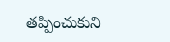తప్పించుకుని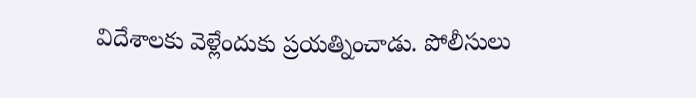విదేశాలకు వెళ్లేందుకు ప్రయత్నించాడు. పోలీసులు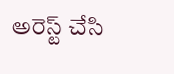అరెస్ట్ చేసి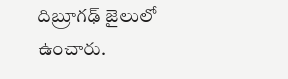దిబ్రూగఢ్ జైలులో ఉంచారు.